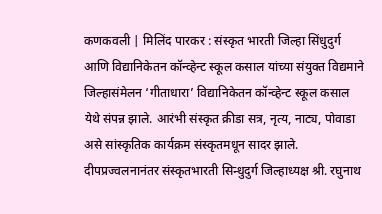कणकवली | मिलिंद पारकर : संस्कृत भारती जिल्हा सिंधुदुर्ग आणि विद्यानिकेतन कॉन्व्हेन्ट स्कूल कसाल यांच्या संयुक्त विद्यमाने जिल्हासंमेलन ‘गीताधारा’ विद्यानिकेतन कॉन्व्हेन्ट स्कूल कसाल येथे संपन्न झाले. आरंभी संस्कृत क्रीडा सत्र, नृत्य, नाट्य, पोवाडा असे सांस्कृतिक कार्यक्रम संस्कृतमधून सादर झाले. दीपप्रज्वलनानंतर संस्कृतभारती सिन्धुदुर्ग जिल्हाध्यक्ष श्री. रघुनाथ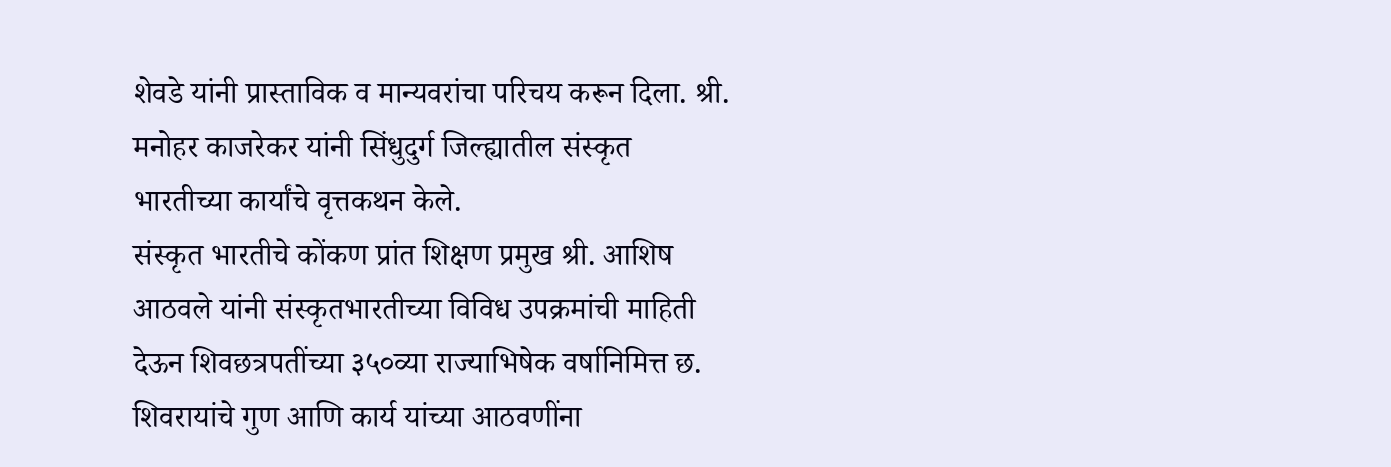शेवडे यांनी प्रास्ताविक व मान्यवरांचा परिचय करून दिला. श्री. मनोहर काजरेकर यांनी सिंधुदुर्ग जिल्ह्यातील संस्कृत भारतीच्या कार्यांचे वृत्तकथन केले.
संस्कृत भारतीचे कोंकण प्रांत शिक्षण प्रमुख श्री. आशिष आठवले यांनी संस्कृतभारतीच्या विविध उपक्रमांची माहिती देऊन शिवछत्रपतींच्या ३५०व्या राज्याभिषेक वर्षानिमित्त छ. शिवरायांचे गुण आणि कार्य यांच्या आठवणींना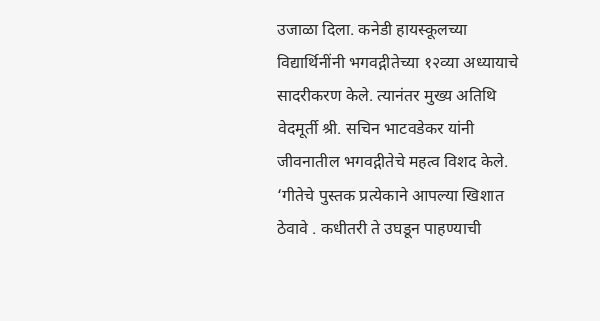उजाळा दिला. कनेडी हायस्कूलच्या विद्यार्थिनींनी भगवद्गीतेच्या १२व्या अध्यायाचे सादरीकरण केले. त्यानंतर मुख्य अतिथि वेदमूर्ती श्री. सचिन भाटवडेकर यांनी जीवनातील भगवद्गीतेचे महत्व विशद केले. ‘गीतेचे पुस्तक प्रत्येकाने आपल्या खिशात ठेवावे . कधीतरी ते उघडून पाहण्याची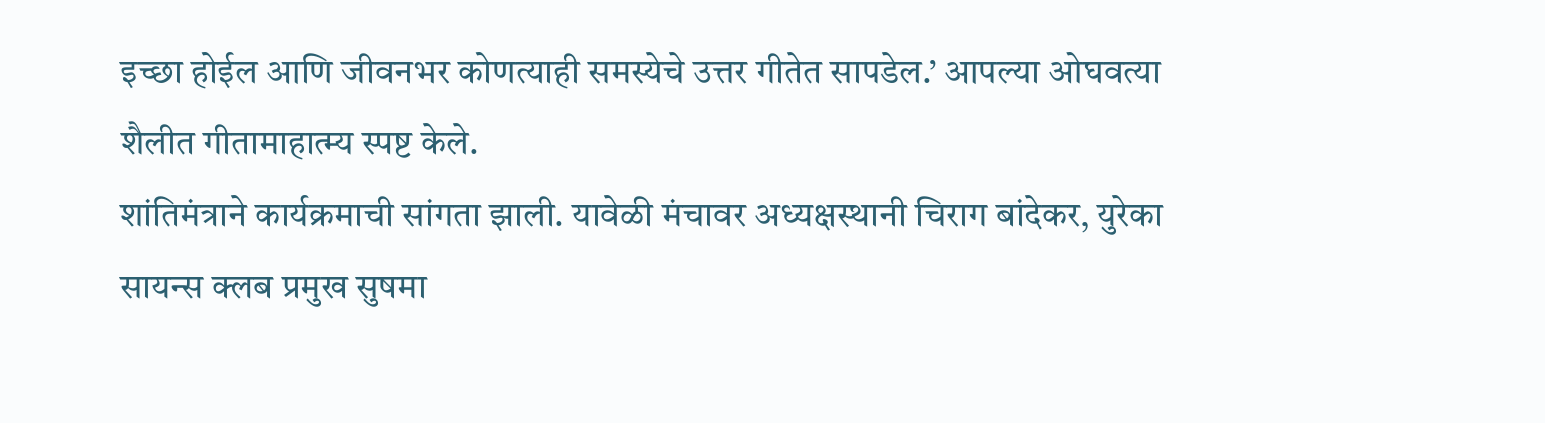इच्छा होईल आणि जीवनभर कोणत्याही समस्येचे उत्तर गीतेत सापडेल.’ आपल्या ओघवत्या शैलीत गीतामाहात्म्य स्पष्ट केले.
शांतिमंत्राने कार्यक्रमाची सांगता झाली. यावेळी मंचावर अध्यक्षस्थानी चिराग बांदेकर, युरेका सायन्स क्लब प्रमुख सुषमा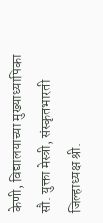केणी, विद्यालयाच्या मुख्याध्यापिका सौ. युक्ता मेस्त्री, संस्कृतभारती जिल्हाध्यक्ष श्री.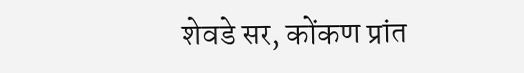शेवडे सर, कोंकण प्रांत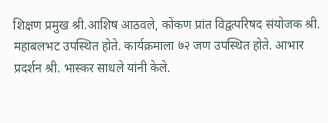शिक्षण प्रमुख श्री.आशिष आठवले, कोंकण प्रांत विद्वत्परिषद संयोजक श्री. महाबलभट उपस्थित होते. कार्यक्रमाला ७२ जण उपस्थित होते. आभार प्रदर्शन श्री. भास्कर साधले यांनी केले.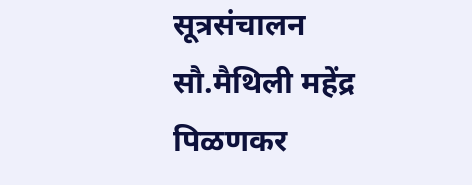सूत्रसंचालन सौ.मैथिली महेंद्र पिळणकर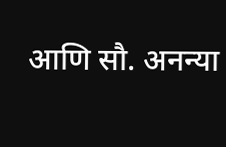आणि सौ. अनन्या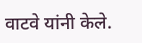वाटवे यांनी केले.